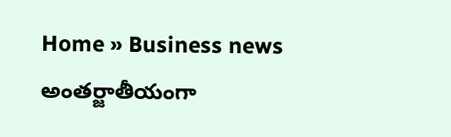Home » Business news
అంతర్జాతీయంగా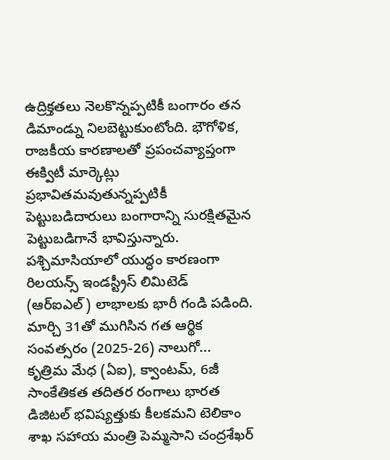ఉద్రిక్తతలు నెలకొన్నప్పటికీ బంగారం తన డిమాండ్ను నిలబెట్టుకుంటోంది. భౌగోళిక, రాజకీయ కారణాలతో ప్రపంచవ్యాప్తంగా ఈక్విటీ మార్కెట్లు ప్రభావితమవుతున్నప్పటికీ పెట్టుబడిదారులు బంగారాన్ని సురక్షితమైన పెట్టుబడిగానే భావిస్తున్నారు.
పశ్చిమాసియాలో యుద్ధం కారణంగా రిలయన్స్ ఇండస్ట్రీస్ లిమిటెడ్ (ఆర్ఐఎల్) లాభాలకు భారీ గండి పడింది. మార్చి 31తో ముగిసిన గత ఆర్థిక సంవత్సరం (2025-26) నాలుగో...
కృత్రిమ మేధ (ఏఐ), క్వాంటమ్, 6జీ సాంకేతికత తదితర రంగాలు భారత డిజిటల్ భవిష్యత్తుకు కీలకమని టెలికాం శాఖ సహాయ మంత్రి పెమ్మసాని చంద్రశేఖర్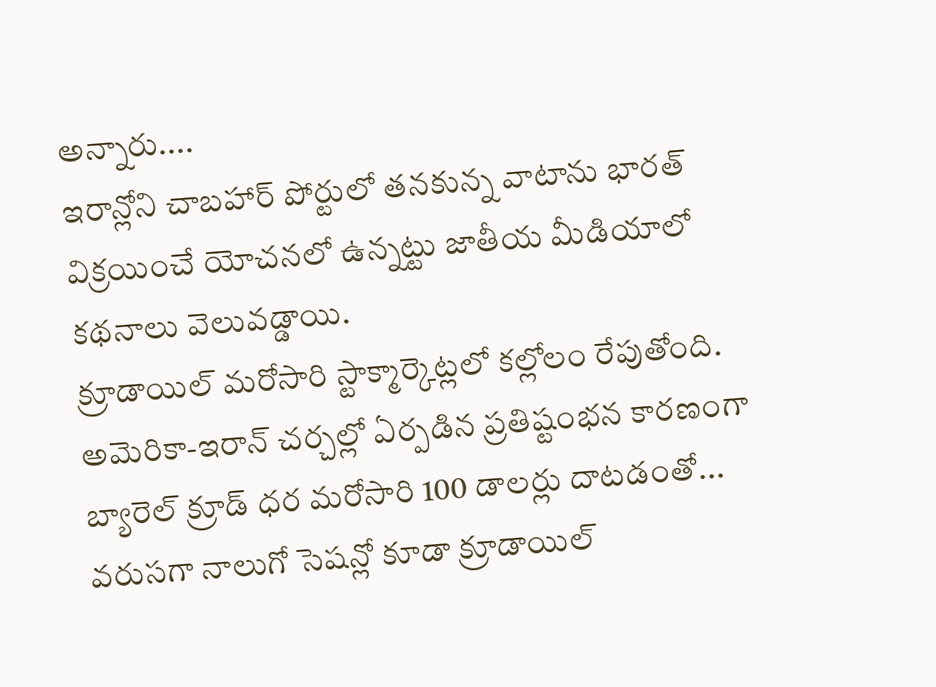అన్నారు....
ఇరాన్లోని చాబహార్ పోర్టులో తనకున్న వాటాను భారత్ విక్రయించే యోచనలో ఉన్నట్టు జాతీయ మీడియాలో కథనాలు వెలువడ్డాయి.
క్రూడాయిల్ మరోసారి స్టాక్మార్కెట్లలో కల్లోలం రేపుతోంది. అమెరికా-ఇరాన్ చర్చల్లో ఏర్పడిన ప్రతిష్టంభన కారణంగా బ్యారెల్ క్రూడ్ ధర మరోసారి 100 డాలర్లు దాటడంతో...
వరుసగా నాలుగో సెషన్లో కూడా క్రూడాయిల్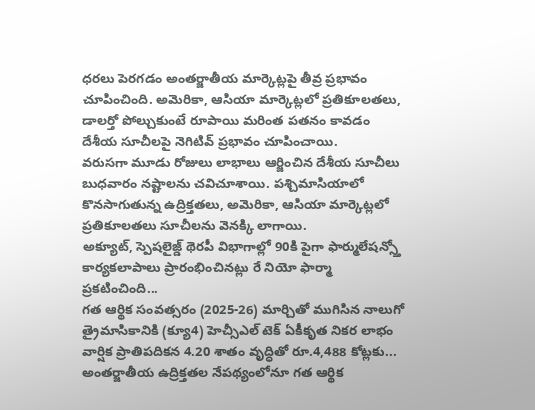ధరలు పెరగడం అంతర్జాతీయ మార్కెట్లపై తీవ్ర ప్రభావం చూపించింది. అమెరికా, ఆసియా మార్కెట్లలో ప్రతికూలతలు, డాలర్తో పోల్చుకుంటే రూపాయి మరింత పతనం కావడం దేశీయ సూచీలపై నెగిటివ్ ప్రభావం చూపించాయి.
వరుసగా మూడు రోజులు లాభాలు ఆర్జించిన దేశీయ సూచీలు బుధవారం నష్టాలను చవిచూశాయి. పశ్చిమాసియాలో కొనసాగుతున్న ఉద్రిక్తతలు, అమెరికా, ఆసియా మార్కెట్లలో ప్రతికూలతలు సూచీలను వెనక్కి లాగాయి.
అక్యూట్, స్పెషలైజ్డ్ థెరపీ విభాగాల్లో 90కి పైగా ఫార్ములేషన్స్తో కార్యకలాపాలు ప్రారంభించినట్లు రే నియో ఫార్మా ప్రకటించింది...
గత ఆర్థిక సంవత్సరం (2025-26) మార్చితో ముగిసిన నాలుగో త్రైమాసికానికి (క్యూ4) హెచ్సీఎల్ టెక్ ఏకీకృత నికర లాభం వార్షిక ప్రాతిపదికన 4.20 శాతం వృద్ధితో రూ.4,488 కోట్లకు...
అంతర్జాతీయ ఉద్రిక్తతల నేపథ్యంలోనూ గత ఆర్థిక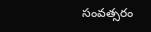సంవత్సరం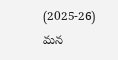(2025-26) మన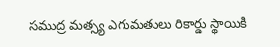సముద్ర మత్స్య ఎగుమతులు రికార్డు స్థాయికి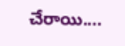చేరాయి....